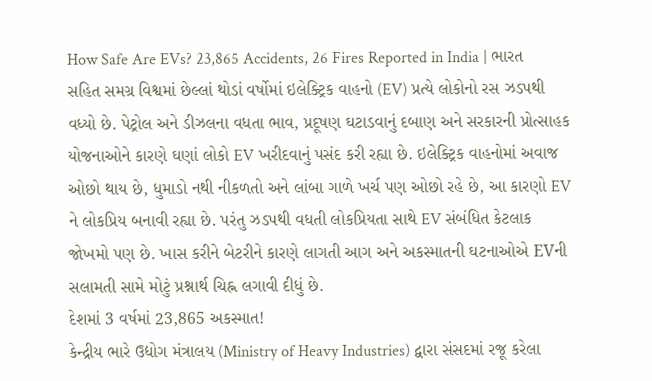How Safe Are EVs? 23,865 Accidents, 26 Fires Reported in India | ભારત સહિત સમગ્ર વિશ્વમાં છેલ્લાં થોડાં વર્ષોમાં ઇલેક્ટ્રિક વાહનો (EV) પ્રત્યે લોકોનો રસ ઝડપથી વધ્યો છે. પેટ્રોલ અને ડીઝલના વધતા ભાવ, પ્રદૂષણ ઘટાડવાનું દબાણ અને સરકારની પ્રોત્સાહક યોજનાઓને કારણે ઘણાં લોકો EV ખરીદવાનું પસંદ કરી રહ્યા છે. ઇલેક્ટ્રિક વાહનોમાં અવાજ ઓછો થાય છે, ધુમાડો નથી નીકળતો અને લાંબા ગાળે ખર્ચ પણ ઓછો રહે છે, આ કારણો EV ને લોકપ્રિય બનાવી રહ્યા છે. પરંતુ ઝડપથી વધતી લોકપ્રિયતા સાથે EV સંબંધિત કેટલાક જોખમો પણ છે. ખાસ કરીને બેટરીને કારણે લાગતી આગ અને અકસ્માતની ઘટનાઓએ EVની સલામતી સામે મોટું પ્રશ્નાર્થ ચિહ્ન લગાવી દીધું છે.
દેશમાં 3 વર્ષમાં 23,865 અકસ્માત!
કેન્દ્રીય ભારે ઉદ્યોગ મંત્રાલય (Ministry of Heavy Industries) દ્વારા સંસદમાં રજૂ કરેલા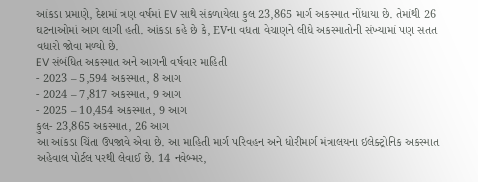આંકડા પ્રમાણે, દેશમાં ત્રણ વર્ષમાં EV સાથે સંકળાયેલા કુલ 23,865 માર્ગ અકસ્માત નોંધાયા છે. તેમાંથી 26 ઘટનાઓમાં આગ લાગી હતી. આંકડા કહે છે કે, EVના વધતા વેચાણને લીધે અકસ્માતોની સંખ્યામાં પણ સતત વધારો જોવા મળ્યો છે.
EV સંબંધિત અકસ્માત અને આગની વર્ષવાર માહિતી
- 2023 – 5,594 અકસ્માત, 8 આગ
- 2024 – 7,817 અકસ્માત, 9 આગ
- 2025 – 10,454 અકસ્માત, 9 આગ
કુલ- 23,865 અકસ્માત, 26 આગ
આ આંકડા ચિંતા ઉપજાવે એવા છે. આ માહિતી માર્ગ પરિવહન અને ધોરીમાર્ગ મંત્રાલયના ઇલેક્ટ્રોનિક અકસ્માત અહેવાલ પોર્ટલ પરથી લેવાઈ છે. 14 નવેબ્મર,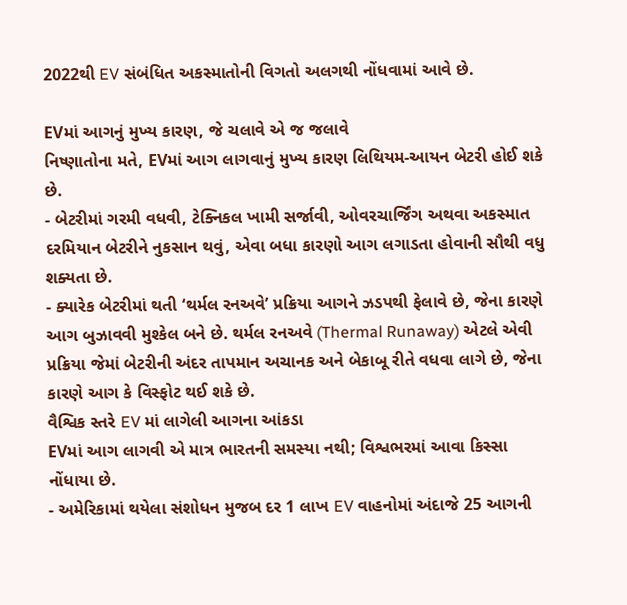2022થી EV સંબંધિત અકસ્માતોની વિગતો અલગથી નોંધવામાં આવે છે.

EVમાં આગનું મુખ્ય કારણ, જે ચલાવે એ જ જલાવે
નિષ્ણાતોના મતે, EVમાં આગ લાગવાનું મુખ્ય કારણ લિથિયમ-આયન બેટરી હોઈ શકે છે.
- બેટરીમાં ગરમી વધવી, ટેક્નિકલ ખામી સર્જાવી, ઓવરચાર્જિંગ અથવા અકસ્માત દરમિયાન બેટરીને નુકસાન થવું, એવા બધા કારણો આગ લગાડતા હોવાની સૌથી વધુ શક્યતા છે.
- ક્યારેક બેટરીમાં થતી ‘થર્મલ રનઅવે’ પ્રક્રિયા આગને ઝડપથી ફેલાવે છે, જેના કારણે આગ બુઝાવવી મુશ્કેલ બને છે. થર્મલ રનઅવે (Thermal Runaway) એટલે એવી પ્રક્રિયા જેમાં બેટરીની અંદર તાપમાન અચાનક અને બેકાબૂ રીતે વધવા લાગે છે, જેના કારણે આગ કે વિસ્ફોટ થઈ શકે છે.
વૈશ્વિક સ્તરે EV માં લાગેલી આગના આંકડા
EVમાં આગ લાગવી એ માત્ર ભારતની સમસ્યા નથી; વિશ્વભરમાં આવા કિસ્સા નોંધાયા છે.
- અમેરિકામાં થયેલા સંશોધન મુજબ દર 1 લાખ EV વાહનોમાં અંદાજે 25 આગની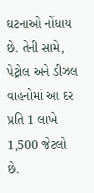ઘટનાઓ નોંધાય છે. તેની સામે, પેટ્રોલ અને ડીઝલ વાહનોમાં આ દર પ્રતિ 1 લાખે 1,500 જેટલો છે.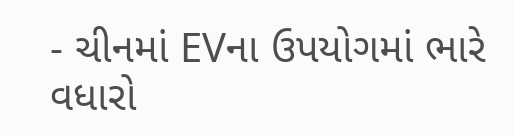- ચીનમાં EVના ઉપયોગમાં ભારે વધારો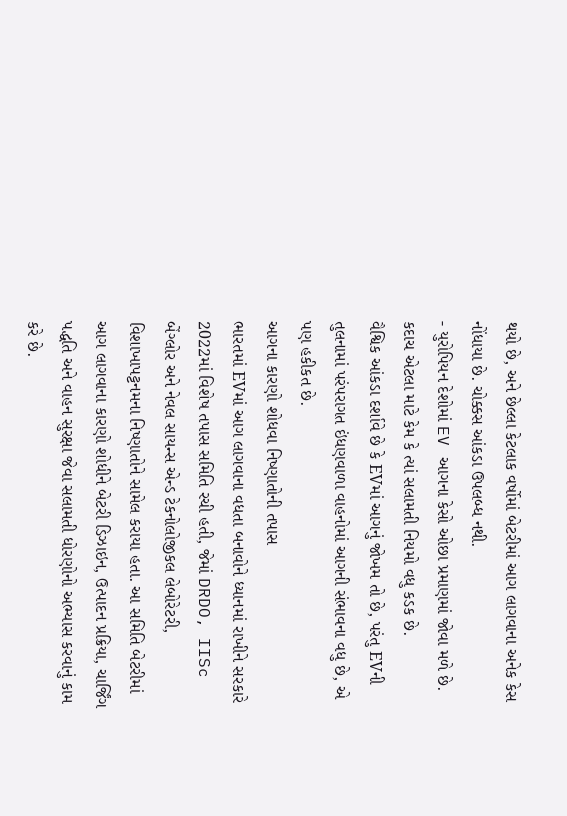થયો છે, અને છેલ્લા કેટલાક વર્ષોમાં બેટરીમાં આગ લાગવાના અનેક કેસ નોંધાયા છે. ચોક્કસ આંકડા ઉપલબ્ધ નથી.
- યુરોપિયન દેશોમાં EV આગના કેસો ઓછા પ્રમાણમાં જોવા મળે છે. કદાચ એટલા માટે કેમ કે ત્યાં સલામતી નિયમો વધુ કડક છે.
વૈશ્વિક આંકડા દર્શાવે છે કે EVમાં આગનું જોખમ તો છે, પરંતુ EVની તુલનામાં પરંપરાગત ઇંધણવાળા વાહનોમાં આગની સંભાવના વધુ છે, એ પણ હકીકત છે.
આગના કારણો શોધવા નિષ્ણાતોની તપાસ
ભારતમાં EVમાં આગ લાગવાના વધતા બનાવોને ધ્યાનમાં રાખીને સરકારે 2022માં વિશેષ તપાસ સમિતિ રચી હતી, જેમાં DRDO, IISc બેંગ્લોર અને નેવલ સાયન્સ એન્ડ ટેકનોલોજીકલ લેબોરેટરી, વિશાખાપટ્ટનમના નિષ્ણાતોને સામેલ કરાયા હતા. આ સમિતિ બેટરીમાં આગ લાગવાના કારણો શોધીને બેટરી ડિઝાઇન, ઉત્પાદન પ્રક્રિયા, ચાર્જિંગ પદ્ધતિ અને વાહન સુરક્ષા જેવા સલામતી ધોરણોનો અભ્યાસ કરવાનું કામ કરે છે.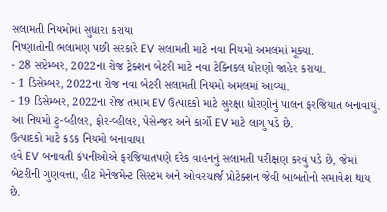સલામતી નિયમોમાં સુધારા કરાયા
નિષ્ણાતોની ભલામણ પછી સરકારે EV સલામતી માટે નવા નિયમો અમલમાં મૂક્યા.
- 28 સપ્ટેમ્બર, 2022ના રોજ ટ્રેક્શન બેટરી માટે નવા ટેક્નિકલ ધોરણો જાહેર કરાયા.
- 1 ડિસેમ્બર, 2022ના રોજ નવા બેટરી સલામતી નિયમો અમલમાં આવ્યા.
- 19 ડિસેમ્બર, 2022ના રોજ તમામ EV ઉત્પાદકો માટે સુરક્ષા ધોરણોનું પાલન ફરજિયાત બનાવાયું.
આ નિયમો ટુ-વ્હીલર, ફોર-વ્હીલર, પેસેન્જર અને કાર્ગો EV માટે લાગુ પડે છે.
ઉત્પાદકો માટે કડક નિયમો બનાવાયા
હવે EV બનાવતી કંપનીઓએ ફરજિયાતપણે દરેક વાહનનું સલામતી પરીક્ષણ કરવું પડે છે, જેમાં બેટરીની ગુણવત્તા, હીટ મેનેજમેન્ટ સિસ્ટમ અને ઓવરચાર્જ પ્રોટેક્શન જેવી બાબતોનો સમાવેશ થાય છે.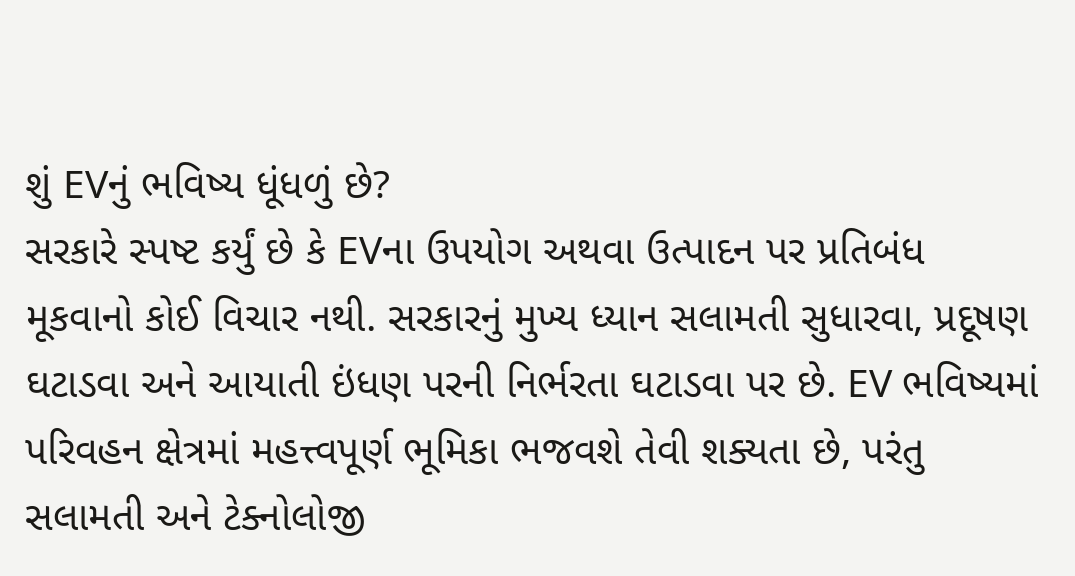શું EVનું ભવિષ્ય ધૂંધળું છે?
સરકારે સ્પષ્ટ કર્યું છે કે EVના ઉપયોગ અથવા ઉત્પાદન પર પ્રતિબંધ મૂકવાનો કોઈ વિચાર નથી. સરકારનું મુખ્ય ધ્યાન સલામતી સુધારવા, પ્રદૂષણ ઘટાડવા અને આયાતી ઇંધણ પરની નિર્ભરતા ઘટાડવા પર છે. EV ભવિષ્યમાં પરિવહન ક્ષેત્રમાં મહત્ત્વપૂર્ણ ભૂમિકા ભજવશે તેવી શક્યતા છે, પરંતુ સલામતી અને ટેક્નોલોજી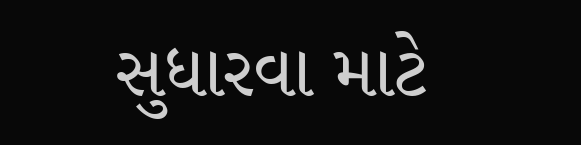સુધારવા માટે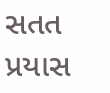સતત પ્રયાસ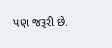પણ જરૂરી છે.